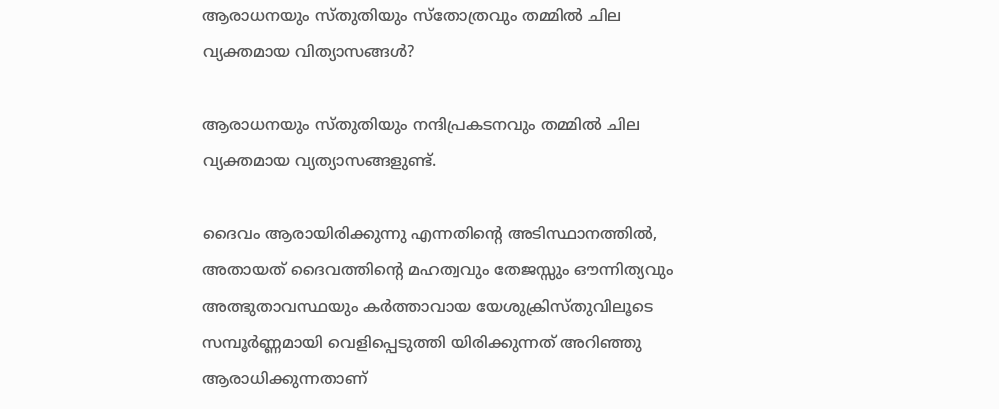ആരാധനയും സ്തുതിയും സ്തോത്രവും തമ്മില്‍ ചില വ്യക്തമായ വിത്യാസങ്ങള്‍?

ആരാധനയും സ്തുതിയും നന്ദിപ്രകടനവും തമ്മില്‍ ചില വ്യക്തമായ വ്യത്യാസങ്ങളുണ്ട്.

ദൈവം ആരായിരിക്കുന്നു എന്നതിന്‍റെ അടിസ്ഥാനത്തില്‍, അതായത് ദൈവത്തിന്റെ മഹത്വവും തേജസ്സും ഔന്നിത്യവും അത്ഭുതാവസ്ഥയും കര്‍ത്താവായ യേശുക്രിസ്തുവിലൂടെ സമ്പൂര്‍ണ്ണമായി വെളിപ്പെടുത്തി യിരിക്കുന്നത് അറിഞ്ഞു ആരാധിക്കുന്നതാണ്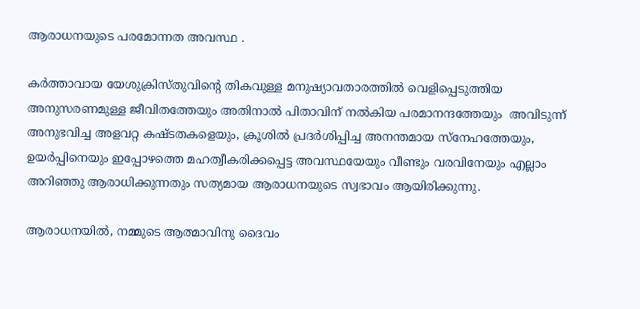ആരാധനയുടെ പരമോന്നത അവസ്ഥ .

കര്‍ത്താവായ യേശുക്രിസ്തുവിന്റെ തികവുള്ള മനുഷ്യാവതാരത്തില്‍ വെളിപ്പെടുത്തിയ അനുസരണമുള്ള ജീവിതത്തേയും അതിനാല്‍ പിതാവിന് നല്‍കിയ പരമാനന്ദത്തേയും  അവിടുന്ന് അനുഭവിച്ച അളവറ്റ കഷ്ടതകളെയും, ക്രൂശില്‍ പ്രദര്‍ശിപ്പിച്ച അനന്തമായ സ്നേഹത്തേയും, ഉയര്‍പ്പിനെയും ഇപ്പോഴത്തെ മഹത്വീകരിക്കപ്പെട്ട അവസ്ഥയേയും വീണ്ടും വരവിനേയും എല്ലാം അറിഞ്ഞു ആരാധിക്കുന്നതും സത്യമായ ആരാധനയുടെ സ്വഭാവം ആയിരിക്കുന്നു.

ആരാധനയില്‍, നമ്മുടെ ആത്മാവിനു ദൈവം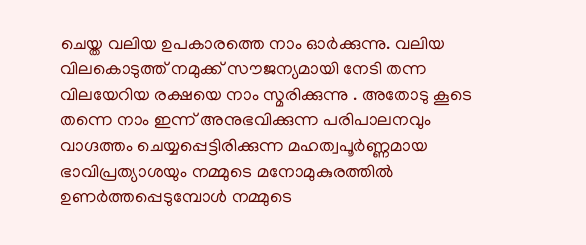ചെയ്ത വലിയ ഉപകാരത്തെ നാം ഓര്‍ക്കുന്നു. വലിയ വിലകൊടുത്ത് നമുക്ക് സൗജന്യമായി നേടി തന്ന വിലയേറിയ രക്ഷയെ നാം സ്മരിക്കുന്നു . അതോടു കൂടെ തന്നെ നാം ഇന്ന് അനുഭവിക്കുന്ന പരിപാലനവും വാഗ്ദത്തം ചെയ്യപ്പെട്ടിരിക്കുന്ന മഹത്വപൂര്‍ണ്ണമായ ഭാവിപ്രത്യാശയും നമ്മുടെ മനോമുകുരത്തില്‍ ഉണര്‍ത്തപ്പെടുമ്പോള്‍ നമ്മുടെ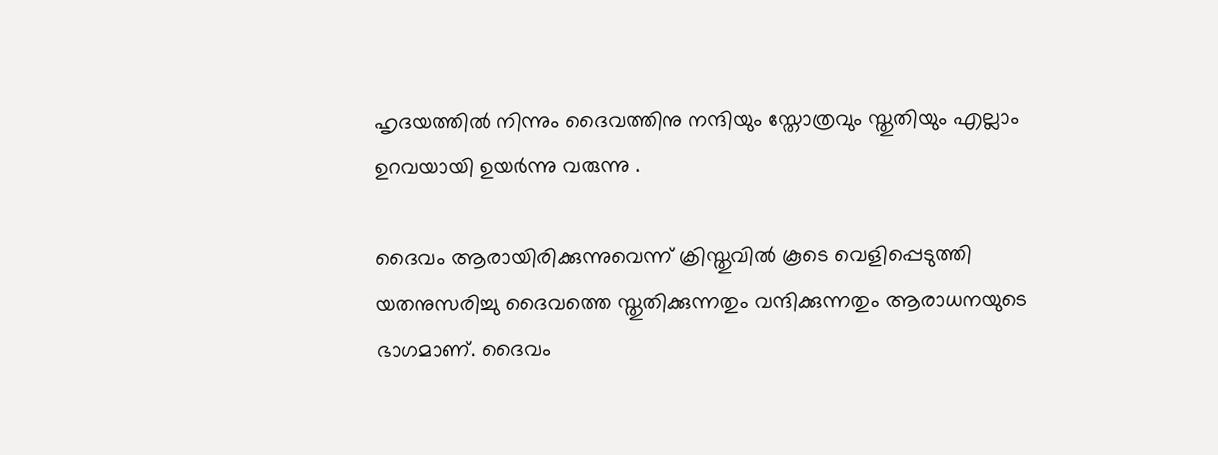ഹൃദയത്തില്‍ നിന്നും ദൈവത്തിനു നന്ദിയും സ്തോത്രവും സ്തുതിയും എല്ലാം ഉറവയായി ഉയര്‍ന്നു വരുന്നു .

ദൈവം ആരായിരിക്കുന്നുവെന്ന് ക്രിസ്തുവില്‍ കൂടെ വെളിപ്പെടുത്തി യതനുസരിച്ചു ദൈവത്തെ സ്തുതിക്കുന്നതും വന്ദിക്കുന്നതും ആരാധനയുടെ ഭാഗമാണ്. ദൈവം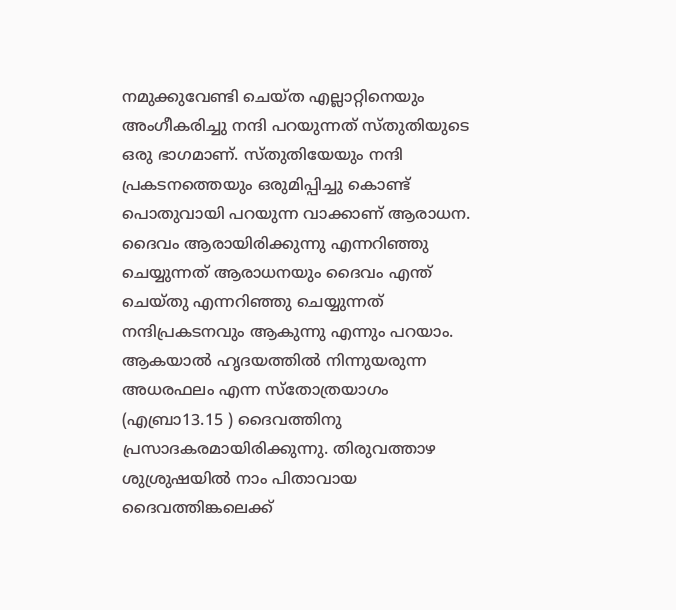നമുക്കുവേണ്ടി ചെയ്ത എല്ലാറ്റിനെയും അംഗീകരിച്ചു നന്ദി പറയുന്നത് സ്തുതിയുടെ ഒരു ഭാഗമാണ്. സ്തുതിയേയും നന്ദി പ്രകടനത്തെയും ഒരുമിപ്പിച്ചു കൊണ്ട് പൊതുവായി പറയുന്ന വാക്കാണ്‌ ആരാധന. ദൈവം ആരായിരിക്കുന്നു എന്നറിഞ്ഞു ചെയ്യുന്നത് ആരാധനയും ദൈവം എന്ത് ചെയ്തു എന്നറിഞ്ഞു ചെയ്യുന്നത് നന്ദിപ്രകടനവും ആകുന്നു എന്നും പറയാം. ആകയാല്‍ ഹൃദയത്തില്‍ നിന്നുയരുന്ന അധരഫലം എന്ന സ്തോത്രയാഗം (എബ്രാ13.15 ) ദൈവത്തിനു പ്രസാദകരമായിരിക്കുന്നു. തിരുവത്താഴ ശുശ്രുഷയില്‍ നാം പിതാവായ ദൈവത്തിങ്കലെക്ക്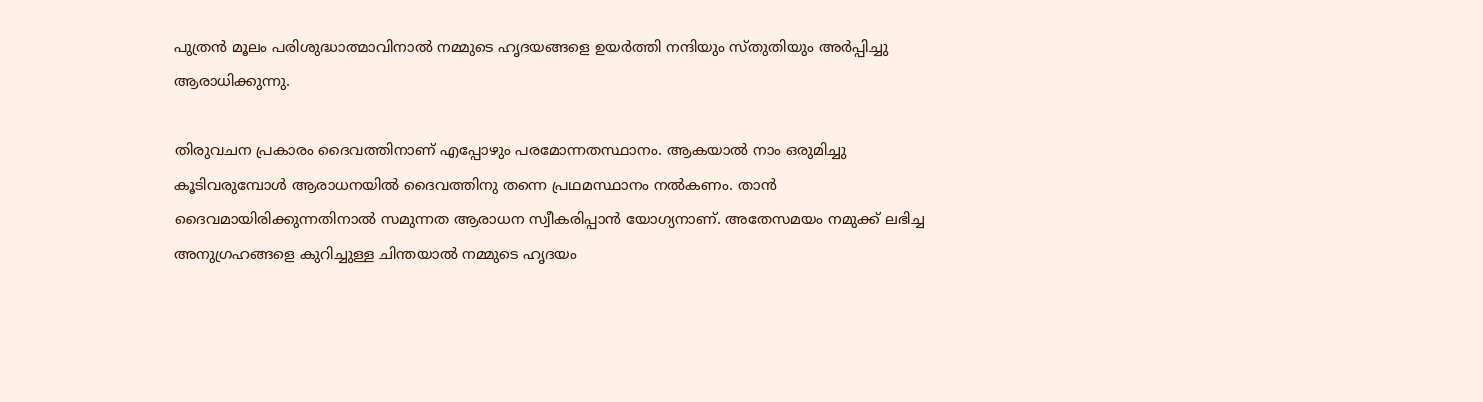പുത്രന്‍ മൂലം പരിശുദ്ധാത്മാവിനാല്‍ നമ്മുടെ ഹൃദയങ്ങളെ ഉയര്‍ത്തി നന്ദിയും സ്തുതിയും അര്‍പ്പിച്ചു ആരാധിക്കുന്നു.

തിരുവചന പ്രകാരം ദൈവത്തിനാണ് എപ്പോഴും പരമോന്നതസ്ഥാനം. ആകയാല്‍ നാം ഒരുമിച്ചു കൂടിവരുമ്പോള്‍ ആരാധനയില്‍ ദൈവത്തിനു തന്നെ പ്രഥമസ്ഥാനം നല്‍കണം. താന്‍ ദൈവമായിരിക്കുന്നതിനാല്‍ സമുന്നത ആരാധന സ്വീകരിപ്പാന്‍ യോഗ്യനാണ്. അതേസമയം നമുക്ക് ലഭിച്ച അനുഗ്രഹങ്ങളെ കുറിച്ചുള്ള ചിന്തയാല്‍ നമ്മുടെ ഹൃദയം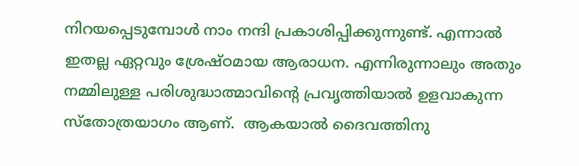നിറയപ്പെടുമ്പോള്‍ നാം നന്ദി പ്രകാശിപ്പിക്കുന്നുണ്ട്. എന്നാല്‍ ഇതല്ല ഏറ്റവും ശ്രേഷ്ഠമായ ആരാധന. എന്നിരുന്നാലും അതും നമ്മിലുള്ള പരിശുദ്ധാത്മാവിന്‍റെ പ്രവൃത്തിയാല്‍ ഉളവാകുന്ന സ്തോത്രയാഗം ആണ്.  ആകയാല്‍ ദൈവത്തിനു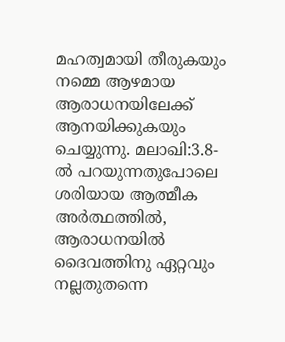മഹത്വമായി തീരുകയും നമ്മെ ആഴമായ ആരാധനയിലേക്ക് ആനയിക്കുകയും ചെയ്യുന്നു. മലാഖി:3.8- ല്‍ പറയുന്നതുപോലെ ശരിയായ ആത്മീക അര്‍ത്ഥത്തില്‍, ആരാധനയില്‍ ദൈവത്തിനു ഏറ്റവും നല്ലതുതന്നെ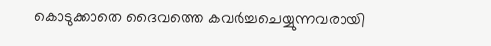കൊടുക്കാതെ ദൈവത്തെ കവര്‍ച്ചചെയ്യുന്നവരായി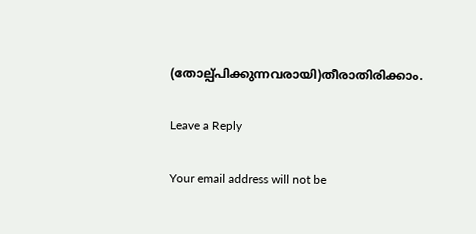(തോല്പ്പിക്കുന്നവരായി)തീരാതിരിക്കാം.

Leave a Reply

Your email address will not be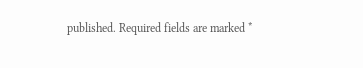published. Required fields are marked *